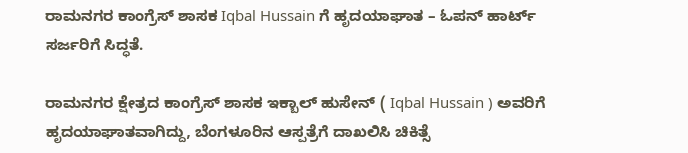ರಾಮನಗರ ಕಾಂಗ್ರೆಸ್ ಶಾಸಕ Iqbal Hussain ಗೆ ಹೃದಯಾಘಾತ – ಓಪನ್ ಹಾರ್ಟ್ ಸರ್ಜರಿಗೆ ಸಿದ್ಧತೆ.

ರಾಮನಗರ ಕ್ಷೇತ್ರದ ಕಾಂಗ್ರೆಸ್ ಶಾಸಕ ಇಕ್ಬಾಲ್ ಹುಸೇನ್ ( Iqbal Hussain ) ಅವರಿಗೆ ಹೃದಯಾಘಾತವಾಗಿದ್ದು, ಬೆಂಗಳೂರಿನ ಆಸ್ಪತ್ರೆಗೆ ದಾಖಲಿಸಿ ಚಿಕಿತ್ಸೆ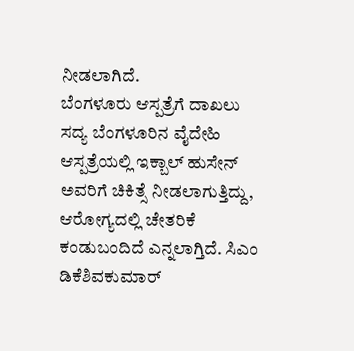ನೀಡಲಾಗಿದೆ.
ಬೆಂಗಳೂರು ಆಸ್ಪತ್ರೆಗೆ ದಾಖಲು
ಸದ್ಯ ಬೆಂಗಳೂರಿನ ವೈದೇಹಿ ಆಸ್ಪತ್ರೆಯಲ್ಲಿ ಇಕ್ಬಾಲ್ ಹುಸೇನ್ ಅವರಿಗೆ ಚಿಕಿತ್ಸೆ ನೀಡಲಾಗುತ್ತಿದ್ದು, ಆರೋಗ್ಯದಲ್ಲಿ ಚೇತರಿಕೆ ಕಂಡುಬಂದಿದೆ ಎನ್ನಲಾಗ್ತಿದೆ. ಸಿಎಂ ಡಿಕೆಶಿವಕುಮಾರ್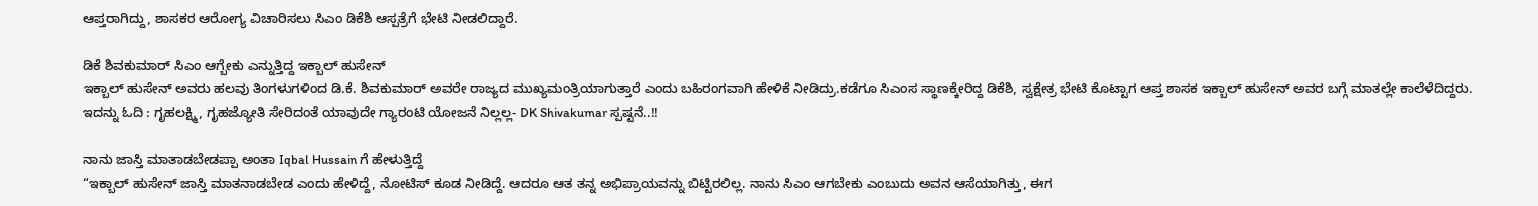ಆಪ್ತರಾಗಿದ್ದು, ಶಾಸಕರ ಆರೋಗ್ಯ ವಿಚಾರಿಸಲು ಸಿಎಂ ಡಿಕೆಶಿ ಆಸ್ಪತ್ರೆಗೆ ಭೇಟಿ ನೀಡಲಿದ್ದಾರೆ.

ಡಿಕೆ ಶಿವಕುಮಾರ್ ಸಿಎಂ ಆಗ್ಬೇಕು ಎನ್ನುತ್ತಿದ್ದ ಇಕ್ಬಾಲ್ ಹುಸೇನ್
ಇಕ್ಬಾಲ್ ಹುಸೇನ್ ಅವರು ಹಲವು ತಿಂಗಳುಗಳಿಂದ ಡಿ.ಕೆ. ಶಿವಕುಮಾರ್ ಅವರೇ ರಾಜ್ಯದ ಮುಖ್ಯಮಂತ್ರಿಯಾಗುತ್ತಾರೆ ಎಂದು ಬಹಿರಂಗವಾಗಿ ಹೇಳಿಕೆ ನೀಡಿದ್ರು.ಕಡೆಗೂ ಸಿಎಂಸ ಸ್ಥಾಣಕ್ಕೇರಿದ್ದ ಡಿಕೆಶಿ, ಸ್ವಕ್ಷೇತ್ರ ಭೇಟಿ ಕೊಟ್ಟಾಗ ಆಪ್ತ ಶಾಸಕ ಇಕ್ಬಾಲ್ ಹುಸೇನ್ ಅವರ ಬಗ್ಗೆ ಮಾತಲ್ಲೇ ಕಾಲೆಳೆದಿದ್ದರು.
ಇದನ್ನು ಓದಿ : ಗೃಹಲಕ್ಷ್ಮಿ, ಗೃಹಜ್ಯೋತಿ ಸೇರಿದಂತೆ ಯಾವುದೇ ಗ್ಯಾರಂಟಿ ಯೋಜನೆ ನಿಲ್ಲಲ್ಲ- DK Shivakumar ಸ್ಪಷ್ಟನೆ..!!

ನಾನು ಜಾಸ್ತಿ ಮಾತಾಡಬೇಡಪ್ಪಾ ಅಂತಾ Iqbal Hussain ಗೆ ಹೇಳುತ್ತಿದ್ದೆ
“ಇಕ್ಬಾಲ್ ಹುಸೇನ್ ಜಾಸ್ತಿ ಮಾತನಾಡಬೇಡ ಎಂದು ಹೇಳಿದ್ದೆ, ನೋಟಿಸ್ ಕೂಡ ನೀಡಿದ್ದೆ. ಆದರೂ ಆತ ತನ್ನ ಅಭಿಪ್ರಾಯವನ್ನು ಬಿಟ್ಟಿರಲಿಲ್ಲ. ನಾನು ಸಿಎಂ ಆಗಬೇಕು ಎಂಬುದು ಅವನ ಆಸೆಯಾಗಿತ್ತು, ಈಗ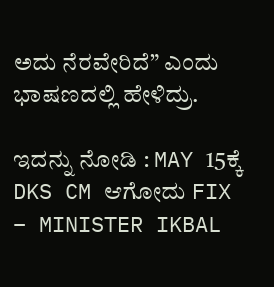ಅದು ನೆರವೇರಿದೆ” ಎಂದು ಭಾಷಣದಲ್ಲಿ ಹೇಳಿದ್ರು.

ಇದನ್ನು ನೋಡಿ : MAY 15ಕ್ಕೆ DKS CM ಆಗೋದು FIX – MINISTER IKBAL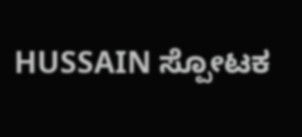HUSSAIN ಸ್ಪೋಟಕ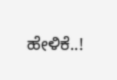ಹೇಳಿಕೆ..!